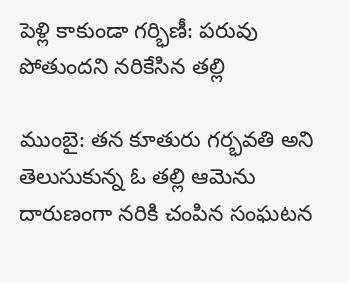పెళ్లి కాకుండా గర్భిణీ: పరువు పోతుందని నరికేసిన తల్లి

ముంబై: తన కూతురు గర్భవతి అని తెలుసుకున్న ఓ తల్లి ఆమెను దారుణంగా నరికి చంపిన సంఘటన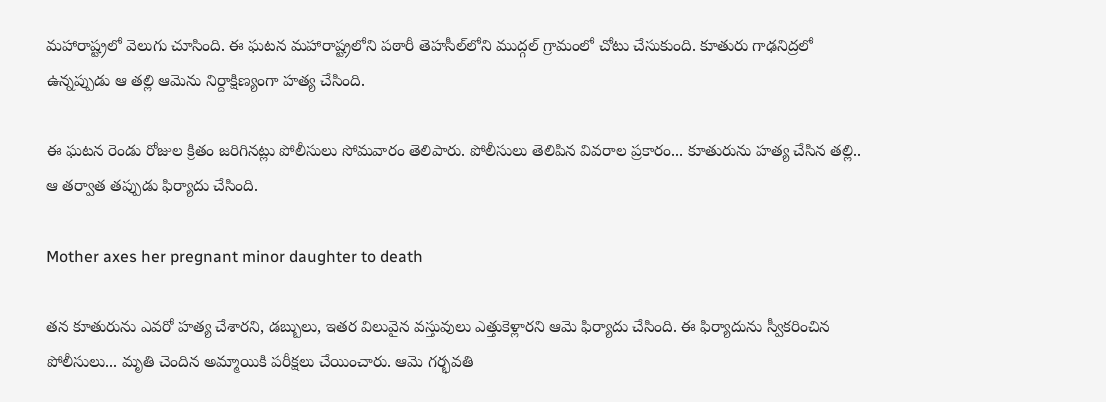మహారాష్ట్రలో వెలుగు చూసింది. ఈ ఘటన మహారాష్ట్రలోని పఠారీ తెహసీల్‌‌లోని ముద్గల్ గ్రామంలో చోటు చేసుకుంది. కూతురు గాఢనిద్రలో ఉన్నప్పుడు ఆ తల్లి ఆమెను నిర్దాక్షిణ్యంగా హత్య చేసింది.

ఈ ఘటన రెండు రోజుల క్రితం జరిగినట్లు పోలీసులు సోమవారం తెలిపారు. పోలీసులు తెలిపిన వివరాల ప్రకారం... కూతురును హత్య చేసిన తల్లి.. ఆ తర్వాత తప్పుడు ఫిర్యాదు చేసింది.

Mother axes her pregnant minor daughter to death

తన కూతురును ఎవరో హత్య చేశారని, డబ్బులు, ఇతర విలువైన వస్తువులు ఎత్తుకెళ్లారని ఆమె ఫిర్యాదు చేసింది. ఈ ఫిర్యాదును స్వీకరించిన పోలీసులు... మృతి చెందిన అమ్మాయికి పరీక్షలు చేయించారు. ఆమె గర్భవతి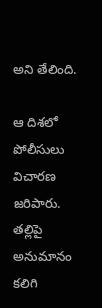అని తేలింది.

ఆ దిశలో పోలీసులు విచారణ జరిపారు. తల్లిపై అనుమానం కలిగి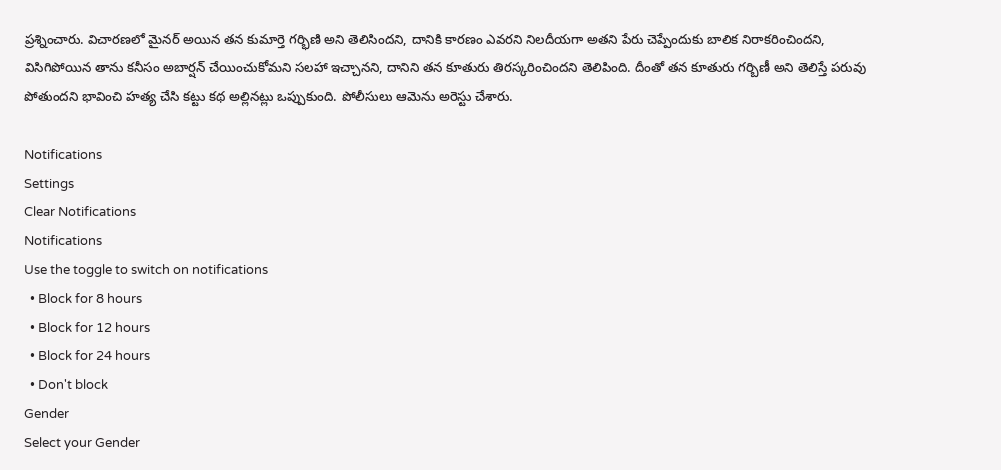ప్రశ్నించారు. విచారణలో మైనర్ అయిన తన కుమార్తె గర్భిణి అని తెలిసిందని, దానికి కారణం ఎవరని నిలదీయగా అతని పేరు చెప్పేందుకు బాలిక నిరాకరించిందని, విసిగిపోయిన తాను కనీసం అబార్షన్ చేయించుకోమని సలహా ఇచ్చానని, దానిని తన కూతురు తిరస్కరించిందని తెలిపింది. దీంతో తన కూతురు గర్బిణీ అని తెలిస్తే పరువు పోతుందని భావించి హత్య చేసి కట్టు కథ అల్లినట్లు ఒప్పుకుంది. పోలీసులు ఆమెను అరెస్టు చేశారు.

Notifications
Settings
Clear Notifications
Notifications
Use the toggle to switch on notifications
  • Block for 8 hours
  • Block for 12 hours
  • Block for 24 hours
  • Don't block
Gender
Select your Gender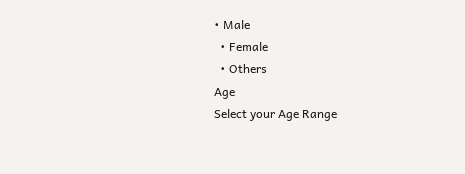• Male
  • Female
  • Others
Age
Select your Age Range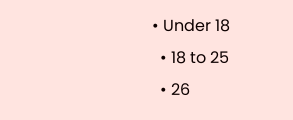• Under 18
  • 18 to 25
  • 26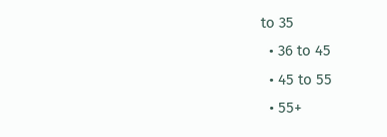to 35
  • 36 to 45
  • 45 to 55
  • 55+